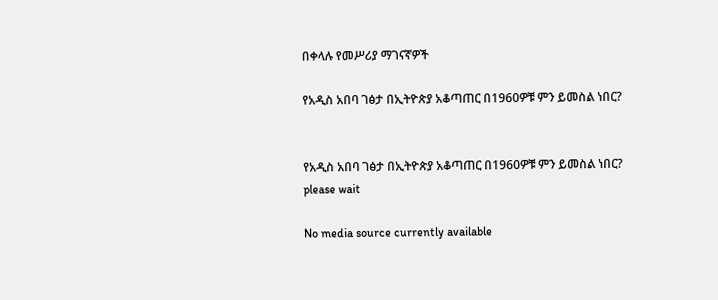በቀላሉ የመሥሪያ ማገናኛዎች

የአዲስ አበባ ገፅታ በኢትዮጵያ አቆጣጠር በ1960ዎቹ ምን ይመስል ነበር?


የአዲስ አበባ ገፅታ በኢትዮጵያ አቆጣጠር በ1960ዎቹ ምን ይመስል ነበር?
please wait

No media source currently available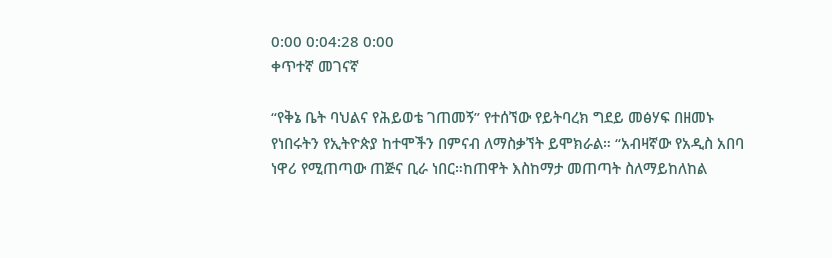0:00 0:04:28 0:00
ቀጥተኛ መገናኛ

“የቅኔ ቤት ባህልና የሕይወቴ ገጠመኝ” የተሰኘው የይትባረክ ግደይ መፅሃፍ በዘመኑ የነበሩትን የኢትዮጵያ ከተሞችን በምናብ ለማስቃኘት ይሞክራል። “አብዛኛው የአዲስ አበባ ነዋሪ የሚጠጣው ጠጅና ቢራ ነበር።ከጠዋት እስከማታ መጠጣት ስለማይከለከል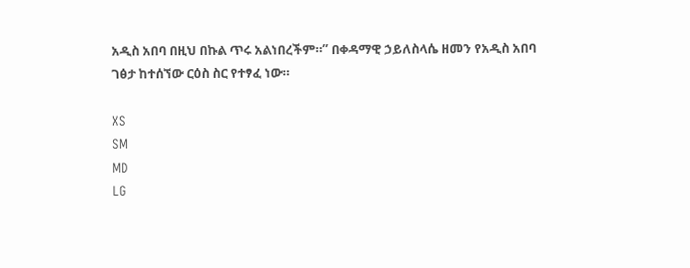አዲስ አበባ በዚህ በኩል ጥሩ አልነበረችም።” በቀዳማዊ ኃይለስላሴ ዘመን የአዲስ አበባ ገፅታ ከተሰኘው ርዕስ ስር የተፃፈ ነው።

XS
SM
MD
LG